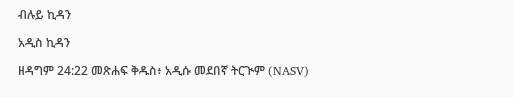ብሉይ ኪዳን

አዲስ ኪዳን

ዘዳግም 24:22 መጽሐፍ ቅዱስ፥ አዲሱ መደበኛ ትርጒም (NASV)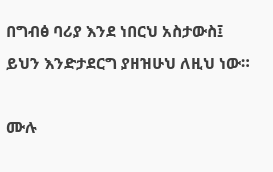በግብፅ ባሪያ እንደ ነበርህ አስታውስ፤ ይህን እንድታደርግ ያዘዝሁህ ለዚህ ነው።

ሙሉ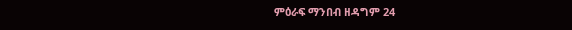ምዕራፍ ማንበብ ዘዳግም 24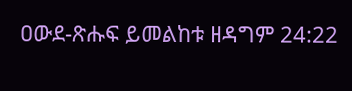ዐውደ-ጽሑፍ ይመልከቱ ዘዳግም 24:22